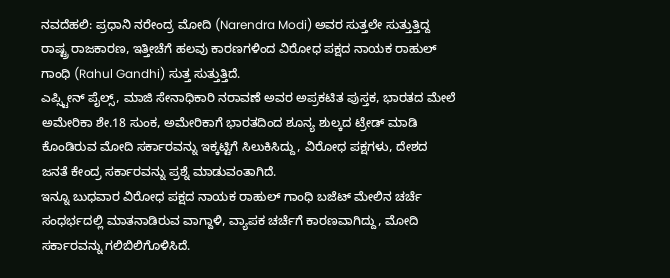ನವದೆಹಲಿ: ಪ್ರಧಾನಿ ನರೇಂದ್ರ ಮೋದಿ (Narendra Modi) ಅವರ ಸುತ್ತಲೇ ಸುತ್ತುತ್ತಿದ್ದ ರಾಷ್ಟ್ರ ರಾಜಕಾರಣ, ಇತ್ತೀಚೆಗೆ ಹಲವು ಕಾರಣಗಳಿಂದ ವಿರೋಧ ಪಕ್ಷದ ನಾಯಕ ರಾಹುಲ್ ಗಾಂಧಿ (Rahul Gandhi) ಸುತ್ತ ಸುತ್ತುತ್ತಿದೆ.
ಎಪ್ಸ್ಟೀನ್ ಪೈಲ್ಸ್, ಮಾಜಿ ಸೇನಾಧಿಕಾರಿ ನರಾವಣೆ ಅವರ ಅಪ್ರಕಟಿತ ಪುಸ್ತಕ, ಭಾರತದ ಮೇಲೆ ಅಮೇರಿಕಾ ಶೇ.18 ಸುಂಕ, ಅಮೇರಿಕಾಗೆ ಭಾರತದಿಂದ ಶೂನ್ಯ ಶುಲ್ಕದ ಟ್ರೇಡ್ ಮಾಡಿ ಕೊಂಡಿರುವ ಮೋದಿ ಸರ್ಕಾರವನ್ನು ಇಕ್ಕಟ್ಟಿಗೆ ಸಿಲುಕಿಸಿದ್ದು, ವಿರೋಧ ಪಕ್ಷಗಳು, ದೇಶದ ಜನತೆ ಕೇಂದ್ರ ಸರ್ಕಾರವನ್ನು ಪ್ರಶ್ನೆ ಮಾಡುವಂತಾಗಿದೆ.
ಇನ್ನೂ ಬುಧವಾರ ವಿರೋಧ ಪಕ್ಷದ ನಾಯಕ ರಾಹುಲ್ ಗಾಂಧಿ ಬಜೆಟ್ ಮೇಲಿನ ಚರ್ಚೆ ಸಂಧರ್ಭದಲ್ಲಿ ಮಾತನಾಡಿರುವ ವಾಗ್ದಾಳಿ, ವ್ಯಾಪಕ ಚರ್ಚೆಗೆ ಕಾರಣವಾಗಿದ್ದು, ಮೋದಿ ಸರ್ಕಾರವನ್ನು ಗಲಿಬಿಲಿಗೊಳಿಸಿದೆ.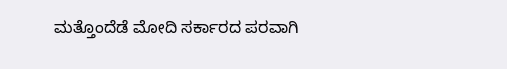ಮತ್ತೊಂದೆಡೆ ಮೋದಿ ಸರ್ಕಾರದ ಪರವಾಗಿ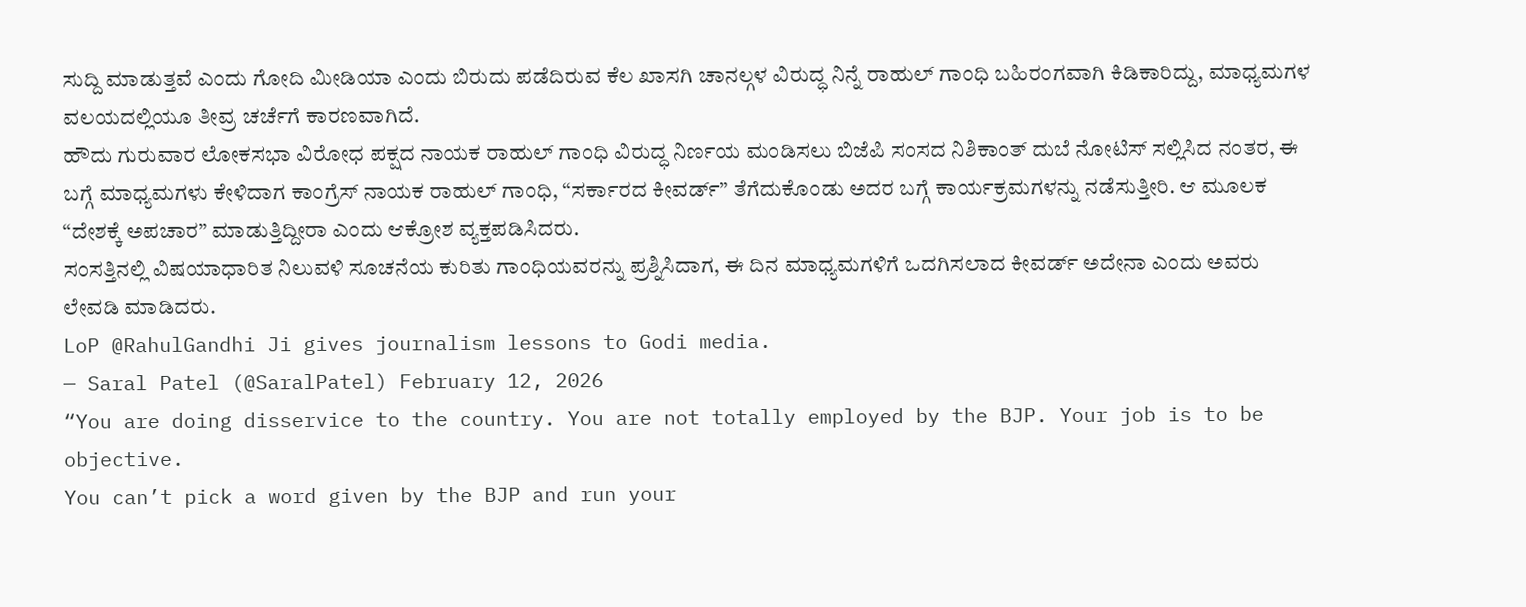ಸುದ್ದಿ ಮಾಡುತ್ತವೆ ಎಂದು ಗೋದಿ ಮೀಡಿಯಾ ಎಂದು ಬಿರುದು ಪಡೆದಿರುವ ಕೆಲ ಖಾಸಗಿ ಚಾನಲ್ಗಳ ವಿರುದ್ಧ ನಿನ್ನೆ ರಾಹುಲ್ ಗಾಂಧಿ ಬಹಿರಂಗವಾಗಿ ಕಿಡಿಕಾರಿದ್ದು, ಮಾಧ್ಯಮಗಳ ವಲಯದಲ್ಲಿಯೂ ತೀವ್ರ ಚರ್ಚೆಗೆ ಕಾರಣವಾಗಿದೆ.
ಹೌದು ಗುರುವಾರ ಲೋಕಸಭಾ ವಿರೋಧ ಪಕ್ಷದ ನಾಯಕ ರಾಹುಲ್ ಗಾಂಧಿ ವಿರುದ್ಧ ನಿರ್ಣಯ ಮಂಡಿಸಲು ಬಿಜೆಪಿ ಸಂಸದ ನಿಶಿಕಾಂತ್ ದುಬೆ ನೋಟಿಸ್ ಸಲ್ಲಿಸಿದ ನಂತರ, ಈ ಬಗ್ಗೆ ಮಾಧ್ಯಮಗಳು ಕೇಳಿದಾಗ ಕಾಂಗ್ರೆಸ್ ನಾಯಕ ರಾಹುಲ್ ಗಾಂಧಿ, “ಸರ್ಕಾರದ ಕೀವರ್ಡ್” ತೆಗೆದುಕೊಂಡು ಅದರ ಬಗ್ಗೆ ಕಾರ್ಯಕ್ರಮಗಳನ್ನು ನಡೆಸುತ್ತೀರಿ. ಆ ಮೂಲಕ “ದೇಶಕ್ಕೆ ಅಪಚಾರ” ಮಾಡುತ್ತಿದ್ದೀರಾ ಎಂದು ಆಕ್ರೋಶ ವ್ಯಕ್ತಪಡಿಸಿದರು.
ಸಂಸತ್ತಿನಲ್ಲಿ ವಿಷಯಾಧಾರಿತ ನಿಲುವಳಿ ಸೂಚನೆಯ ಕುರಿತು ಗಾಂಧಿಯವರನ್ನು ಪ್ರಶ್ನಿಸಿದಾಗ, ಈ ದಿನ ಮಾಧ್ಯಮಗಳಿಗೆ ಒದಗಿಸಲಾದ ಕೀವರ್ಡ್ ಅದೇನಾ ಎಂದು ಅವರು ಲೇವಡಿ ಮಾಡಿದರು.
LoP @RahulGandhi Ji gives journalism lessons to Godi media.
— Saral Patel (@SaralPatel) February 12, 2026
“You are doing disservice to the country. You are not totally employed by the BJP. Your job is to be objective.
You can’t pick a word given by the BJP and run your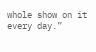whole show on it every day.”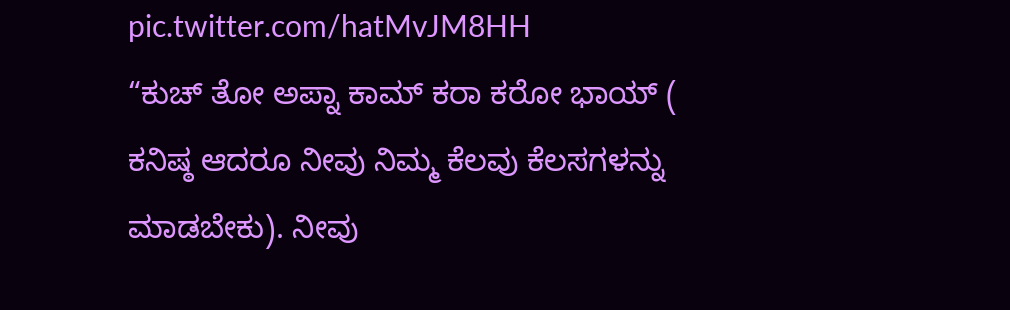pic.twitter.com/hatMvJM8HH
“ಕುಚ್ ತೋ ಅಪ್ನಾ ಕಾಮ್ ಕರಾ ಕರೋ ಭಾಯ್ ( ಕನಿಷ್ಠ ಆದರೂ ನೀವು ನಿಮ್ಮ ಕೆಲವು ಕೆಲಸಗಳನ್ನು ಮಾಡಬೇಕು). ನೀವು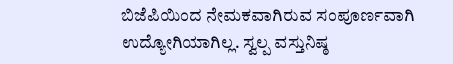ಬಿಜೆಪಿಯಿಂದ ನೇಮಕವಾಗಿರುವ ಸಂಪೂರ್ಣವಾಗಿ ಉದ್ಯೋಗಿಯಾಗಿಲ್ಲ. ಸ್ವಲ್ಪ ವಸ್ತುನಿಷ್ಠ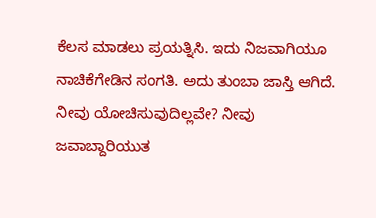ಕೆಲಸ ಮಾಡಲು ಪ್ರಯತ್ನಿಸಿ. ಇದು ನಿಜವಾಗಿಯೂ ನಾಚಿಕೆಗೇಡಿನ ಸಂಗತಿ. ಅದು ತುಂಬಾ ಜಾಸ್ತಿ ಆಗಿದೆ. ನೀವು ಯೋಚಿಸುವುದಿಲ್ಲವೇ? ನೀವು ಜವಾಬ್ದಾರಿಯುತ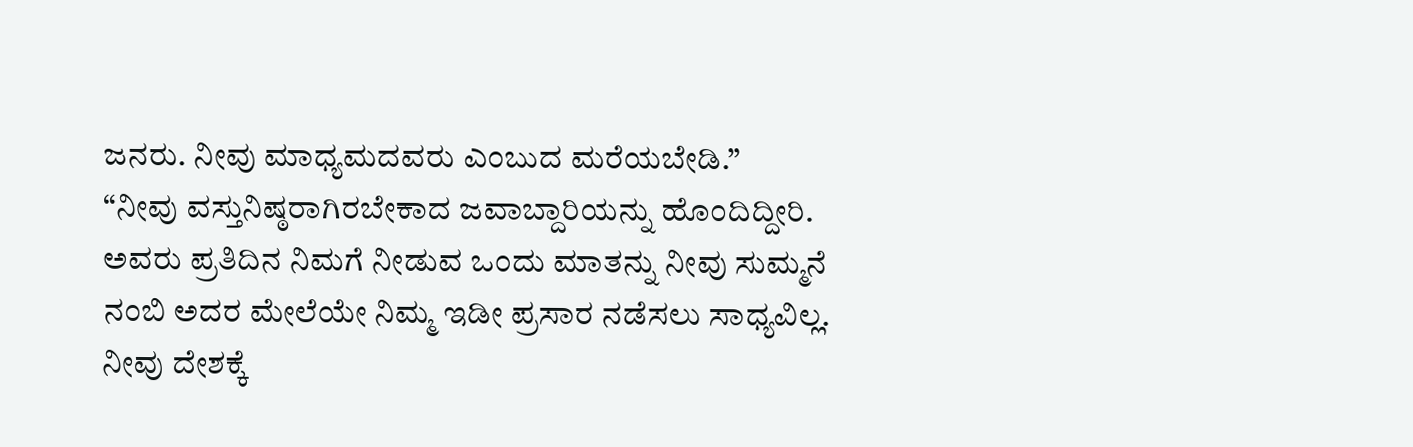ಜನರು. ನೀವು ಮಾಧ್ಯಮದವರು ಎಂಬುದ ಮರೆಯಬೇಡಿ.”
“ನೀವು ವಸ್ತುನಿಷ್ಠರಾಗಿರಬೇಕಾದ ಜವಾಬ್ದಾರಿಯನ್ನು ಹೊಂದಿದ್ದೀರಿ. ಅವರು ಪ್ರತಿದಿನ ನಿಮಗೆ ನೀಡುವ ಒಂದು ಮಾತನ್ನು ನೀವು ಸುಮ್ಮನೆ ನಂಬಿ ಅದರ ಮೇಲೆಯೇ ನಿಮ್ಮ ಇಡೀ ಪ್ರಸಾರ ನಡೆಸಲು ಸಾಧ್ಯವಿಲ್ಲ. ನೀವು ದೇಶಕ್ಕೆ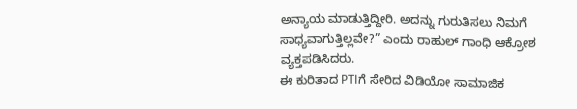ಅನ್ಯಾಯ ಮಾಡುತ್ತಿದ್ದೀರಿ. ಅದನ್ನು ಗುರುತಿಸಲು ನಿಮಗೆ ಸಾಧ್ಯವಾಗುತ್ತಿಲ್ಲವೇ?” ಎಂದು ರಾಹುಲ್ ಗಾಂಧಿ ಆಕ್ರೋಶ ವ್ಯಕ್ತಪಡಿಸಿದರು.
ಈ ಕುರಿತಾದ PTIಗೆ ಸೇರಿದ ವಿಡಿಯೋ ಸಾಮಾಜಿಕ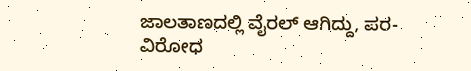ಜಾಲತಾಣದಲ್ಲಿ ವೈರಲ್ ಆಗಿದ್ದು, ಪರ-ವಿರೋಧ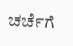ಚರ್ಚೆಗೆ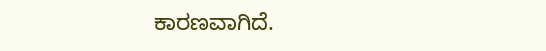ಕಾರಣವಾಗಿದೆ.